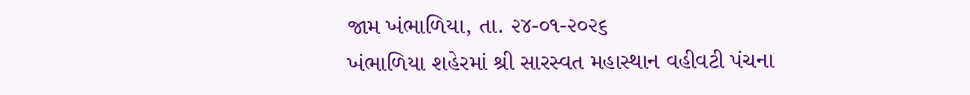જામ ખંભાળિયા, તા. ૨૪-૦૧-૨૦૨૬
ખંભાળિયા શહેરમાં શ્રી સારસ્વત મહાસ્થાન વહીવટી પંચના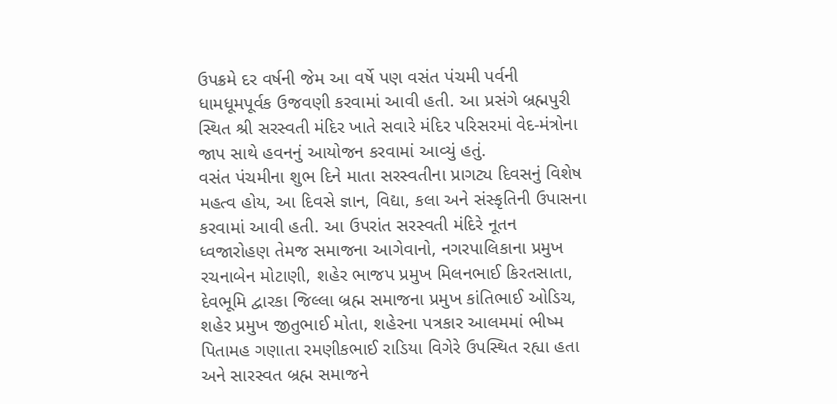ઉપક્રમે દર વર્ષની જેમ આ વર્ષે પણ વસંત પંચમી પર્વની ધામધૂમપૂર્વક ઉજવણી કરવામાં આવી હતી. આ પ્રસંગે બ્રહ્મપુરી સ્થિત શ્રી સરસ્વતી મંદિર ખાતે સવારે મંદિર પરિસરમાં વેદ-મંત્રોના જાપ સાથે હવનનું આયોજન કરવામાં આવ્યું હતું.
વસંત પંચમીના શુભ દિને માતા સરસ્વતીના પ્રાગટ્ય દિવસનું વિશેષ મહત્વ હોય, આ દિવસે જ્ઞાન, વિદ્યા, કલા અને સંસ્કૃતિની ઉપાસના કરવામાં આવી હતી. આ ઉપરાંત સરસ્વતી મંદિરે નૂતન ધ્વજારોહણ તેમજ સમાજના આગેવાનો, નગરપાલિકાના પ્રમુખ રચનાબેન મોટાણી, શહેર ભાજપ પ્રમુખ મિલનભાઈ કિરતસાતા, દેવભૂમિ દ્વારકા જિલ્લા બ્રહ્મ સમાજના પ્રમુખ કાંતિભાઈ ઓડિચ, શહેર પ્રમુખ જીતુભાઈ મોતા, શહેરના પત્રકાર આલમમાં ભીષ્મ પિતામહ ગણાતા રમણીકભાઈ રાડિયા વિગેરે ઉપસ્થિત રહ્યા હતા અને સારસ્વત બ્રહ્મ સમાજને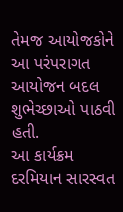તેમજ આયોજકોને આ પરંપરાગત આયોજન બદલ શુભેચ્છાઓ પાઠવી હતી.
આ કાર્યક્રમ દરમિયાન સારસ્વત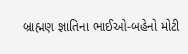બ્રાહ્મણ જ્ઞાતિના ભાઈઓ-બહેનો મોટી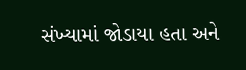સંખ્યામાં જોડાયા હતા અને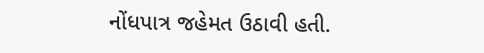નોંધપાત્ર જહેમત ઉઠાવી હતી.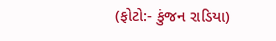(ફોટો:- કુંજન રાડિયા)